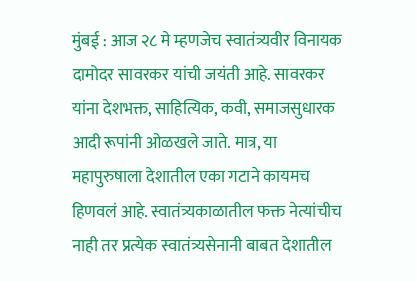मुंबई : आज २८ मे म्हणजेच स्वातंत्र्यवीर विनायक दामोदर सावरकर यांची जयंती आहे. सावरकर यांना देशभक्त, साहित्यिक, कवी, समाजसुधारक आदी रूपांनी ओळखले जाते. मात्र, या महापुरुषाला देशातील एका गटाने कायमच हिणवलं आहे. स्वातंत्र्यकाळातील फक्त नेत्यांचीच नाही तर प्रत्येक स्वातंत्र्यसेनानी बाबत देशातील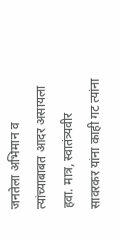जनतेला अभिमान व त्यांच्याबाबत आदर असायला हवा. मात्र, स्वातंत्र्यवीर सावरकर यांना काही गट त्यांना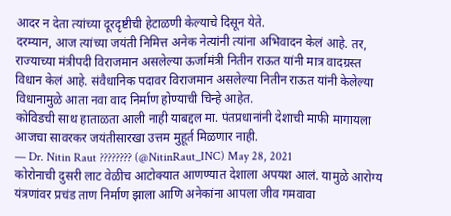आदर न देता त्यांच्या दूरदृष्टीची हेटाळणी केल्याचे दिसून येते.
दरम्यान, आज त्यांच्या जयंती निमित्त अनेक नेत्यांनी त्यांना अभिवादन केलं आहे. तर, राज्याच्या मंत्रीपदी विराजमान असलेल्या ऊर्जामंत्री नितीन राऊत यांनी मात्र वादग्रस्त विधान केलं आहे. संवैधानिक पदावर विराजमान असलेल्या नितीन राऊत यांनी केलेल्या विधानामुळे आता नवा वाद निर्माण होण्याची चिन्हे आहेत.
कोविडची साथ हाताळता आली नाही याबद्दल मा. पंतप्रधानांनी देशाची माफी मागायला आजचा सावरकर जयंतीसारखा उत्तम मुहूर्त मिळणार नाही.
— Dr. Nitin Raut ???????? (@NitinRaut_INC) May 28, 2021
कोरोनाची दुसरी लाट वेळीच आटोक्यात आणण्यात देशाला अपयश आलं. यामुळे आरोग्य यंत्रणांवर प्रचंड ताण निर्माण झाला आणि अनेकांना आपला जीव गमवावा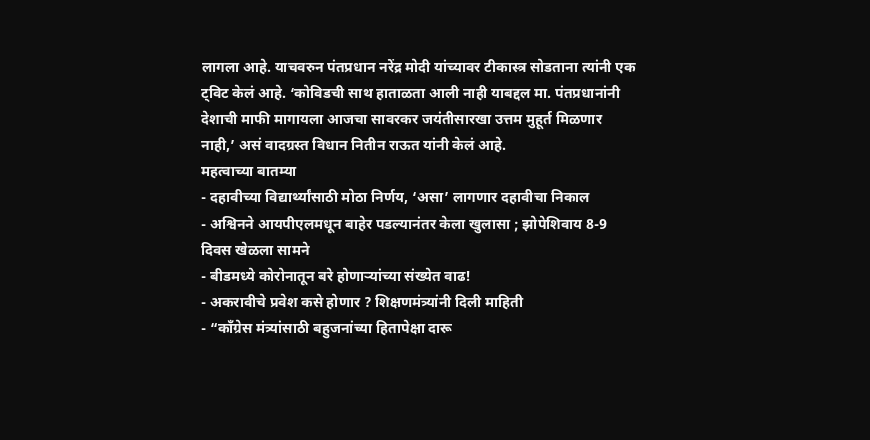लागला आहे. याचवरुन पंतप्रधान नरेंद्र मोदी यांच्यावर टीकास्त्र सोडताना त्यांनी एक ट्विट केलं आहे. ‘कोविडची साथ हाताळता आली नाही याबद्दल मा. पंतप्रधानांनी देशाची माफी मागायला आजचा सावरकर जयंतीसारखा उत्तम मुहूर्त मिळणार नाही,’ असं वादग्रस्त विधान नितीन राऊत यांनी केलं आहे.
महत्वाच्या बातम्या
- दहावीच्या विद्यार्थ्यांसाठी मोठा निर्णय, ‘असा’ लागणार दहावीचा निकाल
- अश्विनने आयपीएलमधून बाहेर पडल्यानंतर केला खुलासा ; झोपेशिवाय 8-9 दिवस खेळला सामने
- बीडमध्ये कोरोनातून बरे होणाऱ्यांच्या संख्येत वाढ!
- अकरावीचे प्रवेश कसे होणार ? शिक्षणमंत्र्यांनी दिली माहिती
- “काँग्रेस मंत्र्यांसाठी बहुजनांच्या हितापेक्षा दारू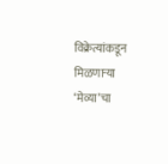विक्रेत्यांकडून मिळणाऱ्या ‘मेव्या’चा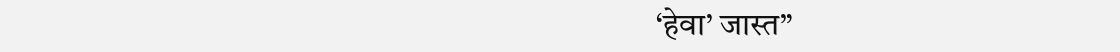‘हेवा’ जास्त”